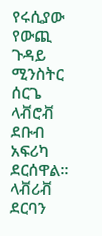የሩሲያው የውጪ ጉዳይ ሚንስትር ሰርጌ ላቭሮቭ ደቡብ አፍሪካ ደርሰዋል።
ላቭሪቭ ደርባን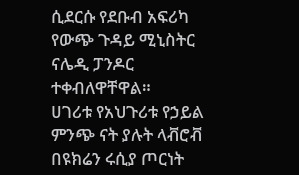ሲደርሱ የደቡብ አፍሪካ የውጭ ጉዳይ ሚኒስትር ናሌዲ ፓንዶር ተቀብለዋቸዋል።
ሀገሪቱ የአህጉሪቱ የኃይል ምንጭ ናት ያሉት ላቭሮቭ በዩክሬን ሩሲያ ጦርነት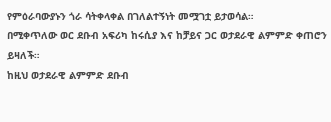የምዕራባውያኑን ጎራ ሳትቀላቀል በገለልተኝነት መሟገቷ ይታወሳል።
በሚቀጥለው ወር ደቡብ አፍሪካ ከሩሲያ እና ከቻይና ጋር ወታደራዊ ልምምድ ቀጠሮን ይዛለች።
ከዚህ ወታደራዊ ልምምድ ደቡብ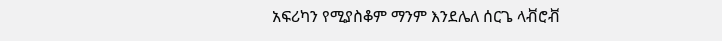አፍሪካን የሚያስቆም ማንም እንደሌለ ሰርጌ ላቭሮቭ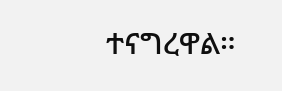ተናግረዋል።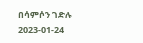በሳምሶን ገድሉ
2023-01-24